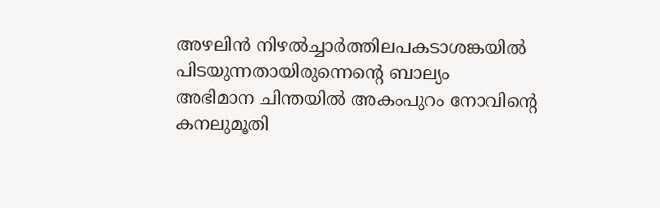അഴലിൻ നിഴൽച്ചാർത്തിലപകടാശങ്കയിൽ പിടയുന്നതായിരുന്നെൻ്റെ ബാല്യം
അഭിമാന ചിന്തയിൽ അകംപുറം നോവിൻ്റെ കനലുമൂതി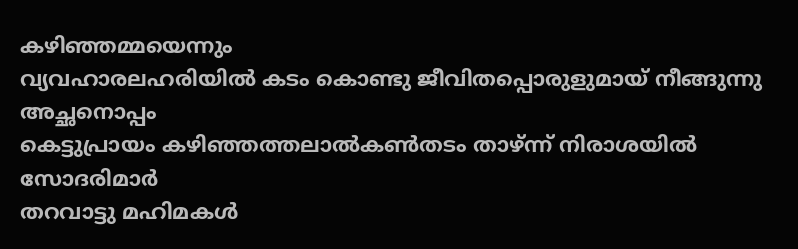കഴിഞ്ഞമ്മയെന്നും
വ്യവഹാരലഹരിയിൽ കടം കൊണ്ടു ജീവിതപ്പൊരുളുമായ് നീങ്ങുന്നു അച്ഛനൊപ്പം
കെട്ടുപ്രായം കഴിഞ്ഞത്തലാൽകൺതടം താഴ്ന്ന് നിരാശയിൽ സോദരിമാർ
തറവാട്ടു മഹിമകൾ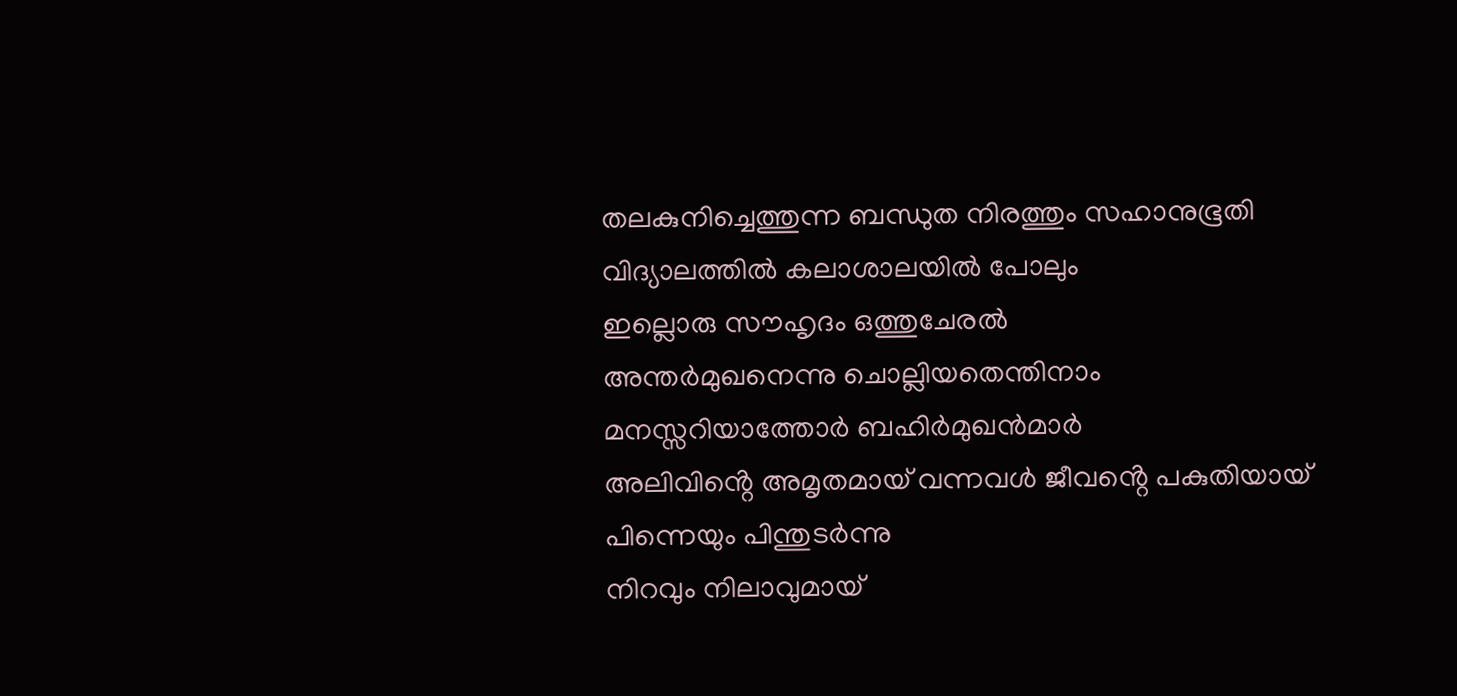തലകുനിച്ചെത്തുന്ന ബന്ധുത നിരത്തും സഹാനുഭൂതി
വിദ്യാലത്തിൽ കലാശാലയിൽ പോലും
ഇല്ലൊരു സൗഹൃദം ഒത്തുചേരൽ
അന്തർമുഖനെന്നു ചൊല്ലിയതെന്തിനാം
മനസ്സറിയാത്തോർ ബഹിർമുഖൻമാർ
അലിവിൻ്റെ അമൃതമായ് വന്നവൾ ജീവൻ്റെ പകുതിയായ് പിന്നെയും പിന്തുടർന്നു
നിറവും നിലാവുമായ്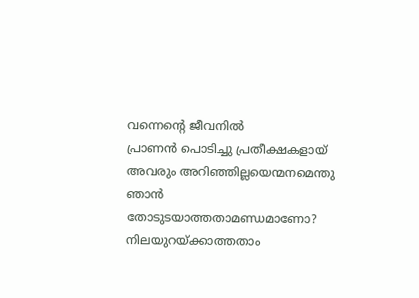വന്നെൻ്റെ ജീവനിൽ
പ്രാണൻ പൊടിച്ചു പ്രതീക്ഷകളായ്
അവരും അറിഞ്ഞില്ലയെന്മനമെന്തു ഞാൻ തോടുടയാത്തതാമണ്ഡമാണോ?
നിലയുറയ്ക്കാത്തതാം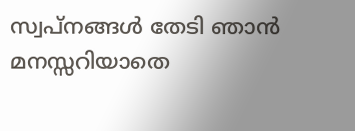സ്വപ്നങ്ങൾ തേടി ഞാൻ മനസ്സറിയാതെ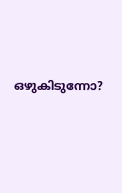ഒഴുകിടുന്നോ?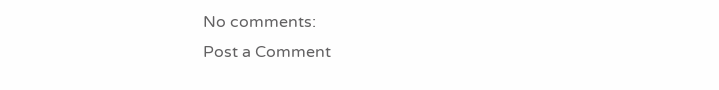No comments:
Post a Comment